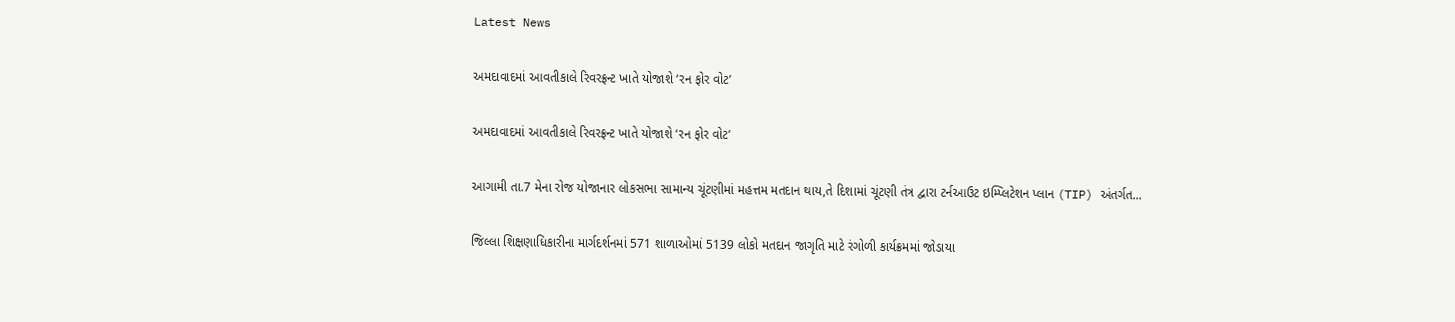Latest News

અમદાવાદમાં આવતીકાલે રિવરફ્રન્ટ ખાતે યોજાશે ‘રન ફોર વોટ’

અમદાવાદમાં આવતીકાલે રિવરફ્રન્ટ ખાતે યોજાશે ‘રન ફોર વોટ’

આગામી તા.7 મેના રોજ યોજાનાર લોકસભા સામાન્ય ચૂંટણીમાં મહત્તમ મતદાન થાય,તે દિશામાં ચૂંટણી તંત્ર દ્વારા ટર્નઆઉટ ઇમ્પ્લિટેશન પ્લાન (TIP) અંતર્ગત...

જિલ્લા શિક્ષણાધિકારીના માર્ગદર્શનમાં 571 શાળાઓમાં 5139 લોકો મતદાન જાગૃતિ માટે રંગોળી કાર્યક્રમમાં જોડાયા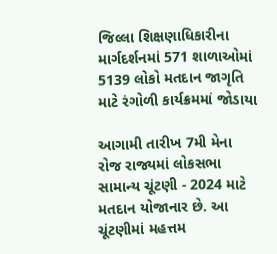જિલ્લા શિક્ષણાધિકારીના માર્ગદર્શનમાં 571 શાળાઓમાં 5139 લોકો મતદાન જાગૃતિ માટે રંગોળી કાર્યક્રમમાં જોડાયા

આગામી તારીખ 7મી મેના રોજ રાજ્યમાં લોકસભા સામાન્ય ચૂંટણી - 2024 માટે મતદાન યોજાનાર છે. આ ચૂંટણીમાં મહત્તમ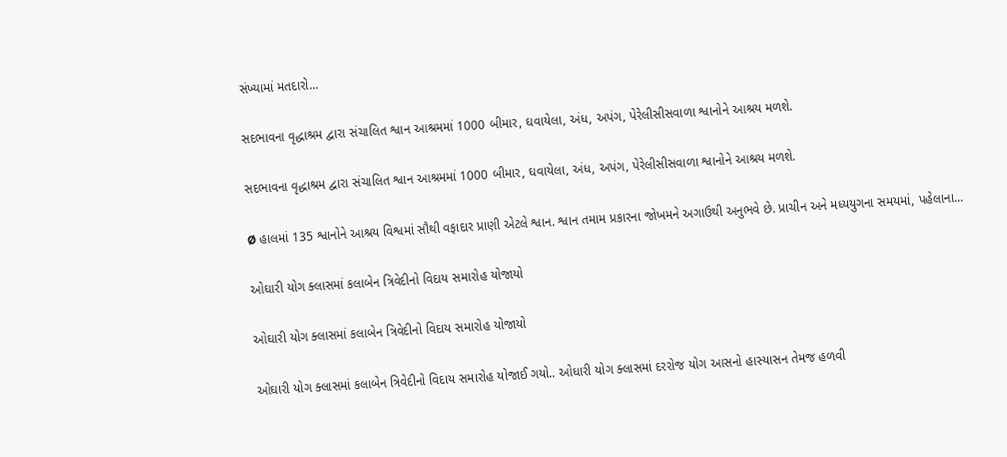સંખ્યામાં મતદારો...

સદભાવના વૃદ્ધાશ્રમ દ્વારા સંચાલિત શ્વાન આશ્રમમાં 1000 બીમાર, ઘવાયેલા, અંધ, અપંગ, પેરેલીસીસવાળા શ્વાનોને આશ્રય મળશે.

સદભાવના વૃદ્ધાશ્રમ દ્વારા સંચાલિત શ્વાન આશ્રમમાં 1000 બીમાર, ઘવાયેલા, અંધ, અપંગ, પેરેલીસીસવાળા શ્વાનોને આશ્રય મળશે.

Ø હાલમાં 135 શ્વાનોને આશ્રય વિશ્વમાં સૌથી વફાદાર પ્રાણી એટલે શ્વાન. શ્વાન તમામ પ્રકારના જોખમને અગાઉથી અનુભવે છે. પ્રાચીન અને મધ્યયુગના સમયમાં, પહેલાના...

ઓઘારી યોગ ક્લાસમાં કલાબેન ત્રિવેદીનો વિદાય સમારોહ યોજાયો

ઓઘારી યોગ ક્લાસમાં કલાબેન ત્રિવેદીનો વિદાય સમારોહ યોજાયો

ઓઘારી યોગ ક્લાસમાં કલાબેન ત્રિવેદીનો વિદાય સમારોહ યોજાઈ ગયો.. ઓધારી યોગ ક્લાસમાં દરરોજ યોગ આસનો હાસ્યાસન તેમજ હળવી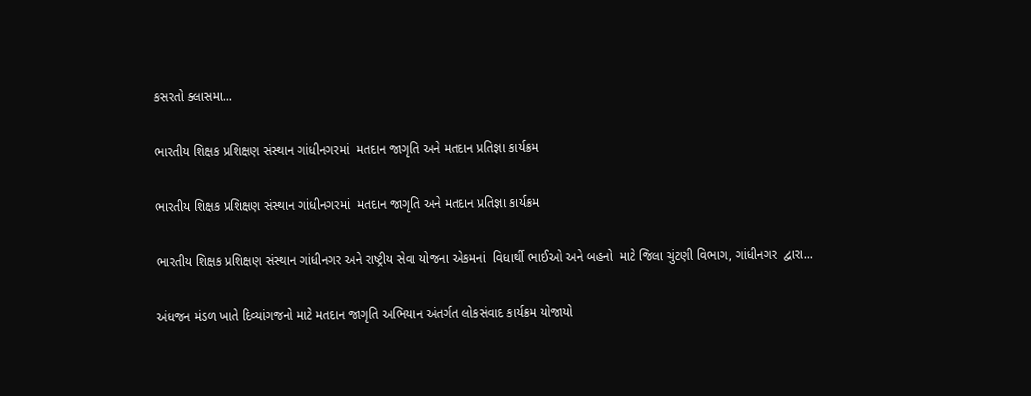કસરતો ક્લાસમા...

ભારતીય શિક્ષક પ્રશિક્ષણ સંસ્થાન ગાંધીનગરમાં  મતદાન જાગૃતિ અને મતદાન પ્રતિજ્ઞા કાર્યક્રમ

ભારતીય શિક્ષક પ્રશિક્ષણ સંસ્થાન ગાંધીનગરમાં  મતદાન જાગૃતિ અને મતદાન પ્રતિજ્ઞા કાર્યક્રમ

ભારતીય શિક્ષક પ્રશિક્ષણ સંસ્થાન ગાંધીનગર અને રાષ્ટ્રીય સેવા યોજના એકમનાં  વિધાર્થી ભાઈઓ અને બહનો  માટે જિલા ચુંટણી વિભાગ, ગાંધીનગર  દ્વારા...

અંધજન મંડળ ખાતે દિવ્યાંગજનો માટે મતદાન જાગૃતિ અભિયાન અંતર્ગત લોકસંવાદ કાર્યક્રમ યોજાયો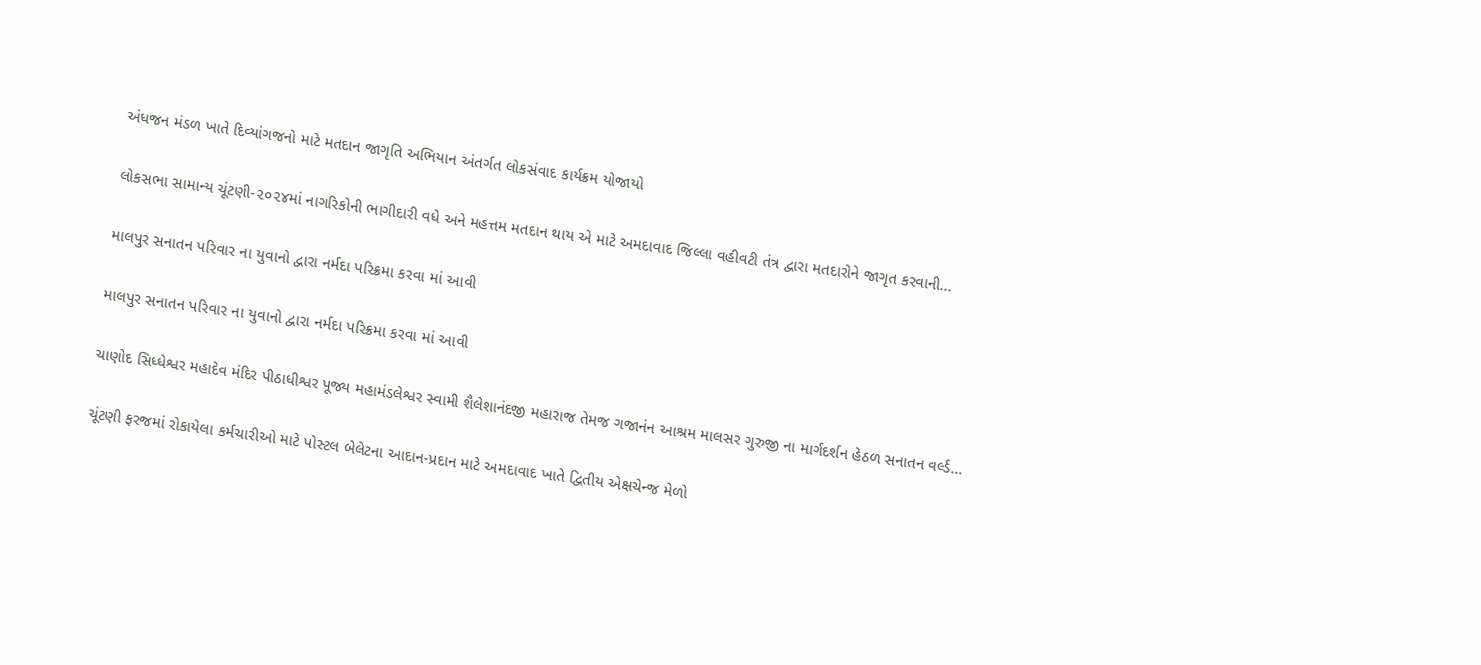અંધજન મંડળ ખાતે દિવ્યાંગજનો માટે મતદાન જાગૃતિ અભિયાન અંતર્ગત લોકસંવાદ કાર્યક્રમ યોજાયો

લોકસભા સામાન્ય ચૂંટણી-૨૦૨૪માં નાગરિકોની ભાગીદારી વધે અને મહત્તમ મતદાન થાય એ માટે અમદાવાદ જિલ્લા વહીવટી તંત્ર દ્વારા મતદારોને જાગૃત કરવાની...

માલપુર સનાતન પરિવાર ના યુવાનો દ્વારા નર્મદા પરિક્રમા કરવા માં આવી

માલપુર સનાતન પરિવાર ના યુવાનો દ્વારા નર્મદા પરિક્રમા કરવા માં આવી

ચાણોદ સિધ્ધેશ્વર મહાદેવ મંદિર પીઠાધીશ્વર પૂજ્ય મહામંડલેશ્વર સ્વામી શૈલેશાનંદજી મહારાજ તેમજ ગજાનંન આશ્રમ માલસર ગુરુજી ના માર્ગદર્શન હેઠળ સનાતન વર્લ્ડ...

ચૂંટણી ફરજમાં રોકાયેલા કર્મચારીઓ માટે પોસ્ટલ બેલેટના આદાન-પ્રદાન માટે અમદાવાદ ખાતે દ્વિતીય એક્ષચેન્જ મેળો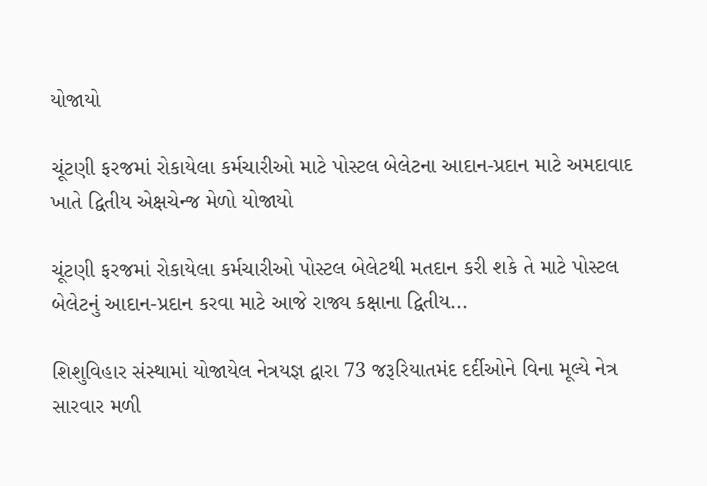યોજાયો

ચૂંટણી ફરજમાં રોકાયેલા કર્મચારીઓ માટે પોસ્ટલ બેલેટના આદાન-પ્રદાન માટે અમદાવાદ ખાતે દ્વિતીય એક્ષચેન્જ મેળો યોજાયો

ચૂંટણી ફરજમાં રોકાયેલા કર્મચારીઓ પોસ્ટલ બેલેટથી મતદાન કરી શકે તે માટે પોસ્ટલ બેલેટનું આદાન-પ્રદાન કરવા માટે આજે રાજ્ય કક્ષાના દ્વિતીય...

શિશુવિહાર સંસ્થામાં યોજાયેલ નેત્રયજ્ઞ દ્વારા 73 જરૂરિયાતમંદ દર્દીઓને વિના મૂલ્યે નેત્ર સારવાર મળી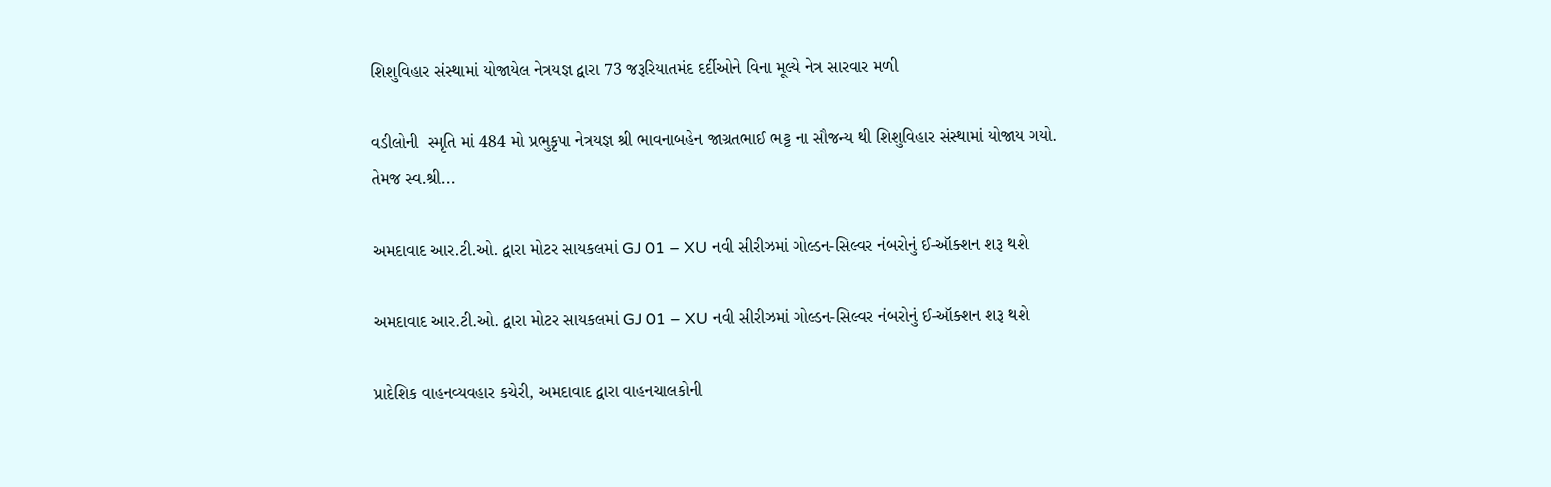શિશુવિહાર સંસ્થામાં યોજાયેલ નેત્રયજ્ઞ દ્વારા 73 જરૂરિયાતમંદ દર્દીઓને વિના મૂલ્યે નેત્ર સારવાર મળી

વડીલોની  સ્મૃતિ માં 484 મો પ્રભુકૃપા નેત્રયજ્ઞ શ્રી ભાવનાબહેન જાગ્રતભાઈ ભટ્ટ ના સૌજન્ય થી શિશુવિહાર સંસ્થામાં યોજાય ગયો. તેમજ સ્વ.શ્રી...

અમદાવાદ આર.ટી.ઓ. દ્વારા મોટર સાયકલમાં GJ 01 – XU નવી સીરીઝમાં ગોલ્ડન-સિલ્વર નંબરોનું ઈ-ઑક્શન શરૂ થશે

અમદાવાદ આર.ટી.ઓ. દ્વારા મોટર સાયકલમાં GJ 01 – XU નવી સીરીઝમાં ગોલ્ડન-સિલ્વર નંબરોનું ઈ-ઑક્શન શરૂ થશે

પ્રાદેશિક વાહનવ્યવહાર કચેરી, અમદાવાદ દ્વારા વાહનચાલકોની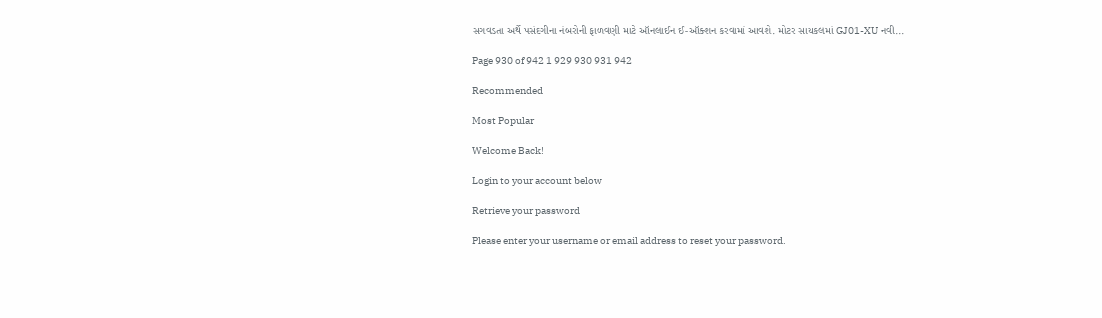સગવડતા અર્થે પસંદગીના નંબરોની ફાળવણી માટે ઑનલાઈન ઈ-ઑક્શન કરવામાં આવશે. મોટર સાયકલમાં GJ01-XU નવી...

Page 930 of 942 1 929 930 931 942

Recommended

Most Popular

Welcome Back!

Login to your account below

Retrieve your password

Please enter your username or email address to reset your password.